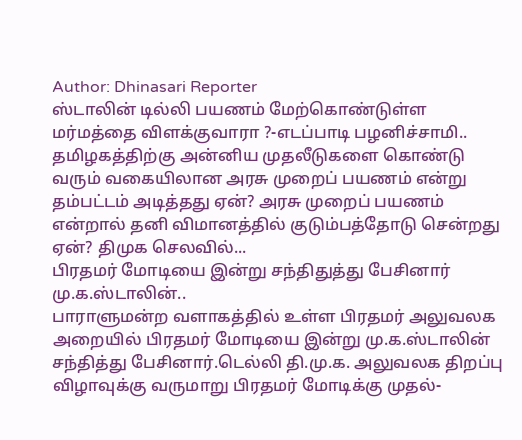Author: Dhinasari Reporter
ஸ்டாலின் டில்லி பயணம் மேற்கொண்டுள்ள மர்மத்தை விளக்குவாரா ?-எடப்பாடி பழனிச்சாமி..
தமிழகத்திற்கு அன்னிய முதலீடுகளை கொண்டு வரும் வகையிலான அரசு முறைப் பயணம் என்று தம்பட்டம் அடித்தது ஏன்? அரசு முறைப் பயணம் என்றால் தனி விமானத்தில் குடும்பத்தோடு சென்றது ஏன்? திமுக செலவில்...
பிரதமர் மோடியை இன்று சந்திதுத்து பேசினார் மு.க.ஸ்டாலின்..
பாராளுமன்ற வளாகத்தில் உள்ள பிரதமர் அலுவலக அறையில் பிரதமர் மோடியை இன்று மு.க.ஸ்டாலின் சந்தித்து பேசினார்.டெல்லி தி.மு.க. அலுவலக திறப்பு விழாவுக்கு வருமாறு பிரதமர் மோடிக்கு முதல்-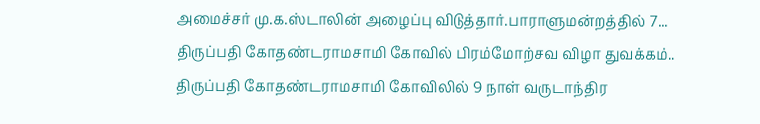அமைச்சர் மு.க.ஸ்டாலின் அழைப்பு விடுத்தார்.பாராளுமன்றத்தில் 7...
திருப்பதி கோதண்டராமசாமி கோவில் பிரம்மோற்சவ விழா துவக்கம்..
திருப்பதி கோதண்டராமசாமி கோவிலில் 9 நாள் வருடாந்திர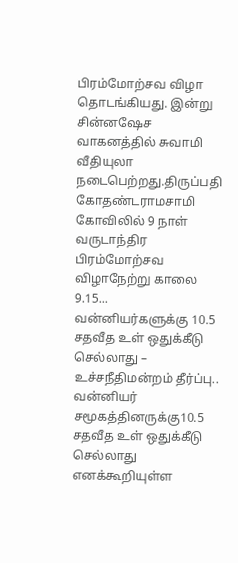பிரம்மோற்சவ விழா தொடங்கியது. இன்று சின்னஷேச வாகனத்தில் சுவாமி வீதியுலா நடைபெற்றது.திருப்பதி கோதண்டராமசாமி கோவிலில் 9 நாள் வருடாந்திர பிரம்மோற்சவ விழாநேற்று காலை 9.15...
வன்னியர்களுக்கு 10.5 சதவீத உள் ஒதுக்கீடு செல்லாது – உச்சநீதிமன்றம் தீர்ப்பு..
வன்னியர் சமூகத்தினருக்கு10.5 சதவீத உள் ஒதுக்கீடு செல்லாது எனக்கூறியுள்ள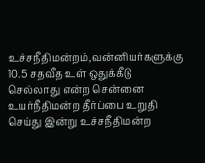உச்சநீதிமன்றம்,வன்னியர்களுக்கு 10.5 சதவீத உள் ஒதுக்கீடு செல்லாது என்ற சென்னை உயர்நீதிமன்ற தீர்ப்பை உறுதி செய்து இன்று உச்சநீதிமன்ற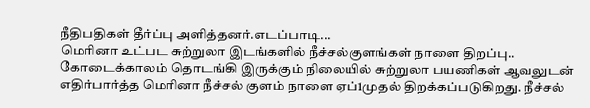நீதிபதிகள் தீர்ப்பு அளித்தனர்.எடப்பாடி...
மெரினா உட்பட சுற்றுலா இடங்களில் நீச்சல்குளங்கள் நாளை திறப்பு..
கோடைக்காலம் தொடங்கி இருக்கும் நிலையில் சுற்றுலா பயணிகள் ஆவலுடன் எதிர்பார்த்த மெரினா நீச்சல் குளம் நாளை ஏப்1முதல் திறக்கப்படுகிறது. நீச்சல்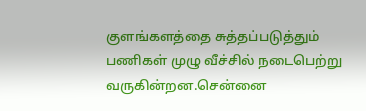குளங்களத்தை சுத்தப்படுத்தும் பணிகள் முழு வீச்சில் நடைபெற்று வருகின்றன.சென்னை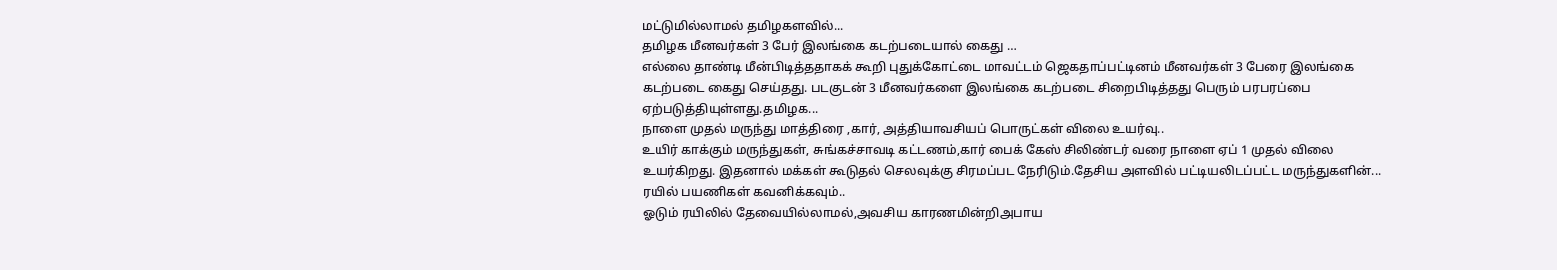மட்டுமில்லாமல் தமிழகளவில்...
தமிழக மீனவர்கள் 3 பேர் இலங்கை கடற்படையால் கைது …
எல்லை தாண்டி மீன்பிடித்ததாகக் கூறி புதுக்கோட்டை மாவட்டம் ஜெகதாப்பட்டினம் மீனவர்கள் 3 பேரை இலங்கை கடற்படை கைது செய்தது. படகுடன் 3 மீனவர்களை இலங்கை கடற்படை சிறைபிடித்தது பெரும் பரபரப்பை ஏற்படுத்தியுள்ளது.தமிழக...
நாளை முதல் மருந்து மாத்திரை ,கார், அத்தியாவசியப் பொருட்கள் விலை உயர்வு..
உயிர் காக்கும் மருந்துகள், சுங்கச்சாவடி கட்டணம்,கார் பைக் கேஸ் சிலிண்டர் வரை நாளை ஏப் 1 முதல் விலை உயர்கிறது. இதனால் மக்கள் கூடுதல் செலவுக்கு சிரமப்பட நேரிடும்.தேசிய அளவில் பட்டியலிடப்பட்ட மருந்துகளின்...
ரயில் பயணிகள் கவனிக்கவும்..
ஓடும் ரயிலில் தேவையில்லாமல்,அவசிய காரணமின்றிஅபாய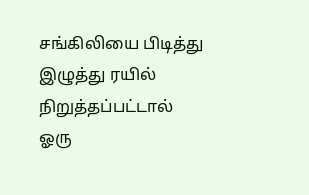சங்கிலியை பிடித்து இழுத்து ரயில் நிறுத்தப்பட்டால் ஓரு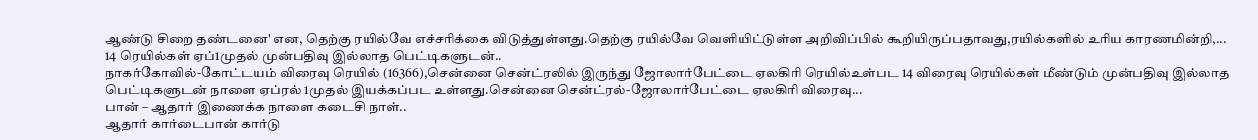ஆண்டு சிறை தண்டனை' என, தெற்கு ரயில்வே எச்சரிக்கை விடுத்துள்ளது.தெற்கு ரயில்வே வெளியிட்டுள்ள அறிவிப்பில் கூறியிருப்பதாவது,ரயில்களில் உரிய காரணமின்றி,...
14 ரெயில்கள் ஏப்1முதல் முன்பதிவு இல்லாத பெட்டிகளுடன்..
நாகர்கோவில்-கோட்டயம் விரைவு ரெயில் (16366),சென்னை சென்ட்ரலில் இருந்து ஜோலார்பேட்டை ஏலகிரி ரெயில்உள்பட 14 விரைவு ரெயில்கள் மீண்டும் முன்பதிவு இல்லாத பெட்டிகளுடன் நாளை ஏப்ரல் 1முதல் இயக்கப்பட உள்ளது.சென்னை சென்ட்ரல்-ஜோலார்பேட்டை ஏலகிரி விரைவு...
பான் – ஆதார் இணைக்க நாளை கடைசி நாள்..
ஆதார் கார்டைபான் கார்டு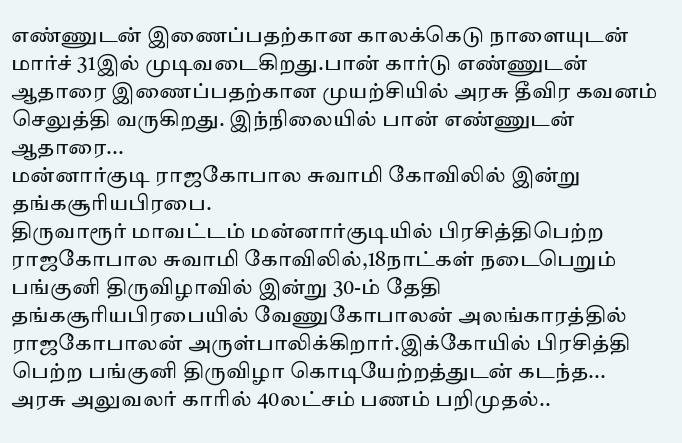எண்ணுடன் இணைப்பதற்கான காலக்கெடு நாளையுடன் மார்ச் 31இல் முடிவடைகிறது.பான் கார்டு எண்ணுடன் ஆதாரை இணைப்பதற்கான முயற்சியில் அரசு தீவிர கவனம் செலுத்தி வருகிறது. இந்நிலையில் பான் எண்ணுடன் ஆதாரை...
மன்னார்குடி ராஜகோபால சுவாமி கோவிலில் இன்று தங்கசூரியபிரபை.
திருவாரூர் மாவட்டம் மன்னார்குடியில் பிரசித்திபெற்ற ராஜகோபால சுவாமி கோவிலில்,18நாட்கள் நடைபெறும் பங்குனி திருவிழாவில் இன்று 30-ம் தேதி தங்கசூரியபிரபையில் வேணுகோபாலன் அலங்காரத்தில் ராஜகோபாலன் அருள்பாலிக்கிறார்.இக்கோயில் பிரசித்தி பெற்ற பங்குனி திருவிழா கொடியேற்றத்துடன் கடந்த...
அரசு அலுவலர் காரில் 40லட்சம் பணம் பறிமுதல்..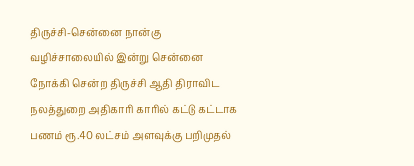திருச்சி-சென்னை நான்கு வழிச்சாலையில் இன்று சென்னை நோக்கி சென்ற திருச்சி ஆதி திராவிட நலத்துறை அதிகாரி காரில் கட்டு கட்டாக பணம் ரூ.40 லட்சம் அளவுக்கு பறிமுதல்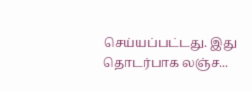செய்யப்பட்டது. இது தொடர்பாக லஞ்ச...